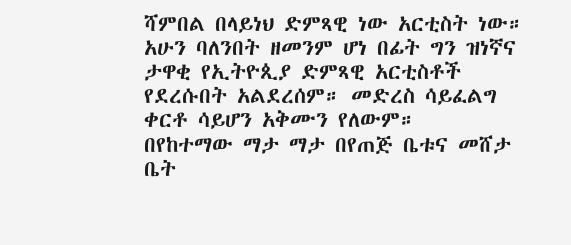ሻምበል በላይነህ ድምጻዊ ነው አርቲስት ነው። አሁን ባለንበት ዘመንም ሆነ በፊት ግን ዝነኛና ታዋቂ የኢትዮጲያ ድምጻዊ አርቲስቶች የደረሱበት አልደረሰም። መድረስ ሳይፈልግ ቀርቶ ሳይሆን አቅሙን የለውም።
በየከተማው ማታ ማታ በየጠጅ ቤቱና መሸታ ቤት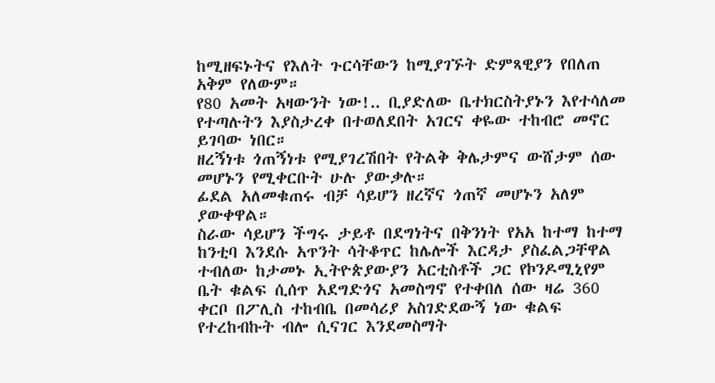ከሚዘፍኑትና የእለት ጉርሳቸውን ከሚያገኙት ድምጻዊያን የበለጠ አቅም የለውም።
የ80 አመት አዛውንት ነው!.. ቢያድለው ቤተክርስትያኑን እየተሳለመ የተጣሉትን እያስታረቀ በተወለደበት አገርና ቀዬው ተከብሮ መኖር ይገባው ነበር።
ዘረኝነቱ ጎጠኝነቱ የሚያገረሽበት የትልቅ ቅሌታምና ውሸታም ሰው መሆኑን የሚቀርቡት ሁሉ ያውቃሉ።
ፊደል አለመቁጠሩ ብቻ ሳይሆን ዘረኛና ጎጠኛ መሆኑን አለም ያውቀዋል።
ስራው ሳይሆን ችግሩ ታይቶ በደግነትና በቅንነት የአአ ከተማ ከተማ ከንቲባ እንደሱ አጥንት ሳትቆጥር ከሌሎች እርዳታ ያስፈልጋቸዋል ተብለው ከታመኑ ኢትዮጵያውያን አርቲስቶች ጋር የኮንዶሚኒየም ቤት ቁልፍ ሲሰጥ አደግድጎና አመስግኖ የተቀበለ ሰው ዛሬ 360 ቀርቦ በፖሊስ ተከብቤ በመሳሪያ አስገድደውኝ ነው ቁልፍ የተረከብኩት ብሎ ሲናገር እንደመስማት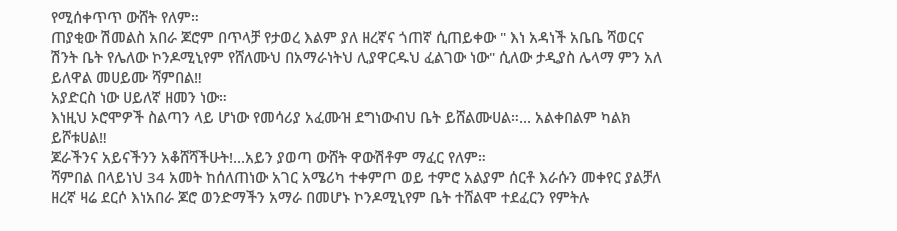የሚሰቀጥጥ ውሸት የለም።
ጠያቂው ሽመልስ አበራ ጆሮም በጥላቻ የታወረ እልም ያለ ዘረኛና ጎጠኛ ሲጠይቀው " እነ አዳነች አቤቤ ሻወርና ሽንት ቤት የሌለው ኮንዶሚኒየም የሸለሙህ በአማራነትህ ሊያዋርዱህ ፈልገው ነው" ሲለው ታዲያስ ሌላማ ምን አለ ይለዋል መሀይሙ ሻምበል‼
አያድርስ ነው ሀይለኛ ዘመን ነው።
እነዚህ ኦሮሞዎች ስልጣን ላይ ሆነው የመሳሪያ አፈሙዝ ደግነውብህ ቤት ይሸልሙሀል።... አልቀበልም ካልክ ይሾቱሀል‼
ጆራችንና አይናችንን አቆሸሻችሁት!...አይን ያወጣ ውሸት ዋውሽቶም ማፈር የለም።
ሻምበል በላይነህ 34 አመት ከሰለጠነው አገር አሜሪካ ተቀምጦ ወይ ተምሮ አልያም ሰርቶ እራሱን መቀየር ያልቻለ ዘረኛ ዛሬ ደርሶ እነአበራ ጆሮ ወንድማችን አማራ በመሆኑ ኮንዶሚኒየም ቤት ተሸልሞ ተደፈርን የምትሉ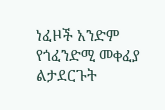ነፈዞች አንድም የጎፈንድሚ መቀፈያ ልታደርጉት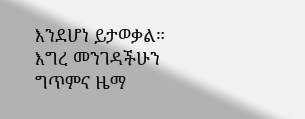እንደሆነ ይታወቃል።
እግረ መንገዳችሁን ግጥምና ዜማ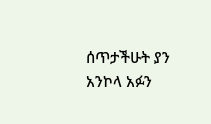ሰጥታችሁት ያን አንኮላ አፉን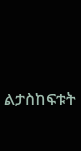ልታስከፍቱት